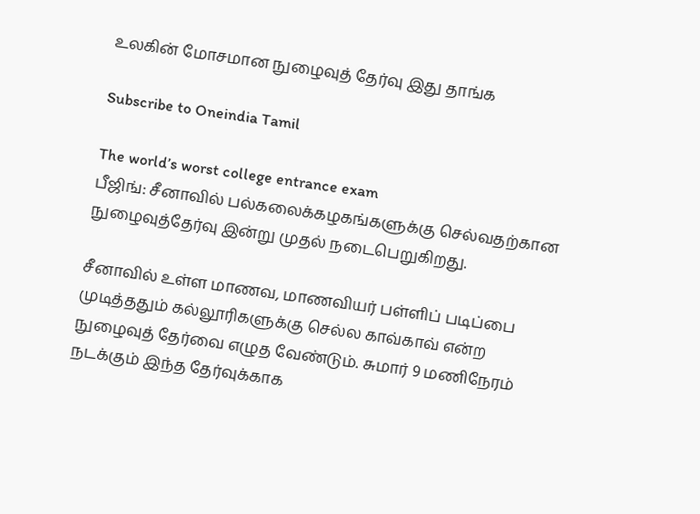உலகின் மோசமான நுழைவுத் தேர்வு இது தாங்க

Subscribe to Oneindia Tamil

The world’s worst college entrance exam
பீஜிங்: சீனாவில் பல்கலைக்கழகங்களுக்கு செல்வதற்கான நுழைவுத்தேர்வு இன்று முதல் நடைபெறுகிறது.

சீனாவில் உள்ள மாணவ, மாணவியர் பள்ளிப் படிப்பை முடித்ததும் கல்லூரிகளுக்கு செல்ல காவ்காவ் என்ற நுழைவுத் தேர்வை எழுத வேண்டும். சுமார் 9 மணிநேரம் நடக்கும் இந்த தேர்வுக்காக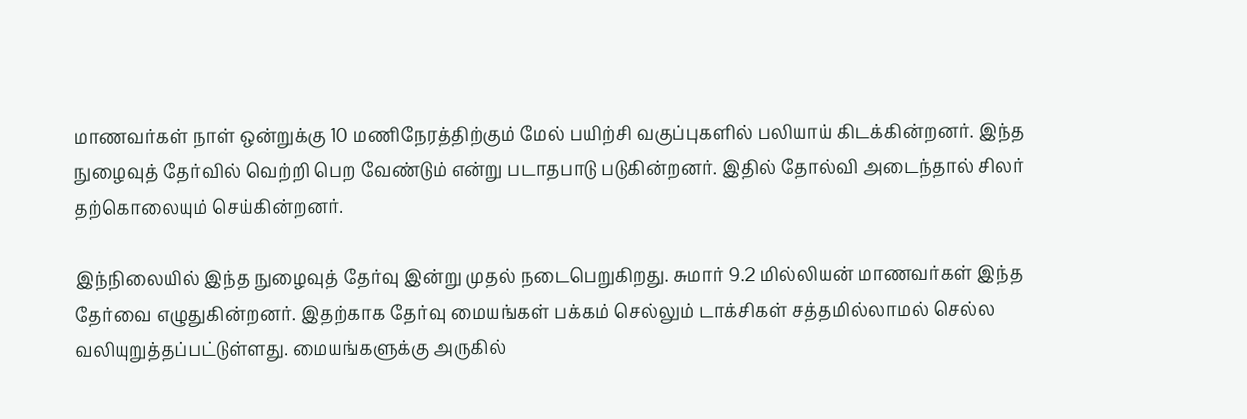மாணவர்கள் நாள் ஒன்றுக்கு 10 மணிநேரத்திற்கும் மேல் பயிற்சி வகுப்புகளில் பலியாய் கிடக்கின்றனர். இந்த நுழைவுத் தேர்வில் வெற்றி பெற வேண்டும் என்று படாதபாடு படுகின்றனர். இதில் தோல்வி அடைந்தால் சிலர் தற்கொலையும் செய்கின்றனர்.

இந்நிலையில் இந்த நுழைவுத் தேர்வு இன்று முதல் நடைபெறுகிறது. சுமார் 9.2 மில்லியன் மாணவர்கள் இந்த தேர்வை எழுதுகின்றனர். இதற்காக தேர்வு மையங்கள் பக்கம் செல்லும் டாக்சிகள் சத்தமில்லாமல் செல்ல வலியுறுத்தப்பட்டுள்ளது. மையங்களுக்கு அருகில்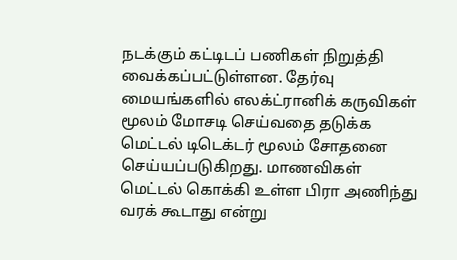நடக்கும் கட்டிடப் பணிகள் நிறுத்தி வைக்கப்பட்டுள்ளன. தேர்வு மையங்களில் எலக்ட்ரானிக் கருவிகள் மூலம் மோசடி செய்வதை தடுக்க மெட்டல் டிடெக்டர் மூலம் சோதனை செய்யப்படுகிறது. மாணவிகள் மெட்டல் கொக்கி உள்ள பிரா அணிந்து வரக் கூடாது என்று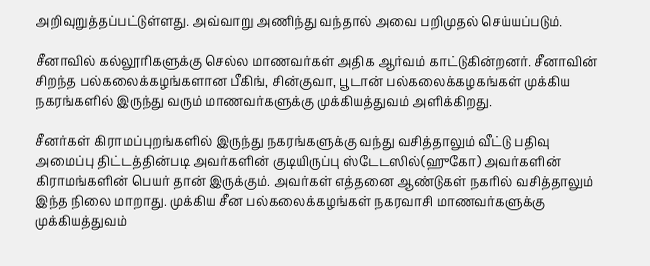அறிவுறுத்தப்பட்டுள்ளது. அவ்வாறு அணிந்து வந்தால் அவை பறிமுதல் செய்யப்படும்.

சீனாவில் கல்லூரிகளுக்கு செல்ல மாணவர்கள் அதிக ஆர்வம் காட்டுகின்றனர். சீனாவின் சிறந்த பல்கலைக்கழங்களான பீகிங், சின்குவா, பூடான் பல்கலைக்கழகங்கள் முக்கிய நகரங்களில் இருந்து வரும் மாணவர்களுக்கு முக்கியத்துவம் அளிக்கிறது.

சீனர்கள் கிராமப்புறங்களில் இருந்து நகரங்களுக்கு வந்து வசித்தாலும் வீட்டு பதிவு அமைப்பு திட்டத்தின்படி அவர்களின் குடியிருப்பு ஸ்டேடஸில்(ஹுகோ) அவர்களின் கிராமங்களின் பெயர் தான் இருக்கும். அவர்கள் எத்தனை ஆண்டுகள் நகரில் வசித்தாலும் இந்த நிலை மாறாது. முக்கிய சீன பல்கலைக்கழங்கள் நகரவாசி மாணவர்களுக்கு முக்கியத்துவம்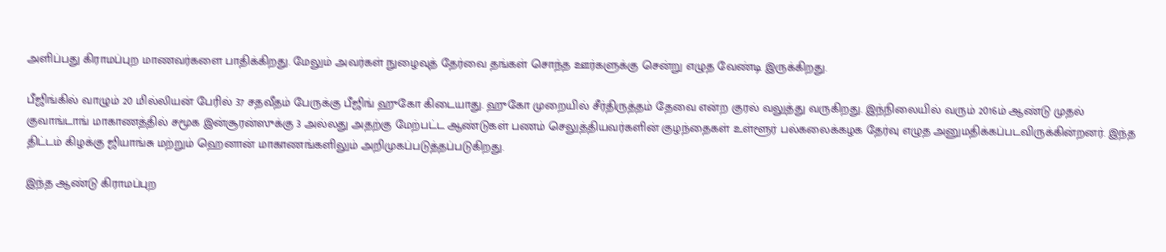அளிப்பது கிராமப்புற மாணவர்களை பாதிக்கிறது. மேலும் அவர்கள் நுழைவுத் தேர்வை தங்கள் சொந்த ஊர்களுக்கு சென்று எழுத வேண்டி இருக்கிறது.

பீஜிங்கில் வாழும் 20 மில்லியன் பேரில் 37 சதவீதம் பேருக்கு பீஜிங் ஹுகோ கிடையாது. ஹுகோ முறையில் சீர்திருத்தம் தேவை என்ற குரல் வலுத்து வருகிறது. இந்நிலையில் வரும் 2016ம் ஆண்டு முதல் குவாங்டாங் மாகாணத்தில் சமூக இன்சூரன்ஸுக்கு 3 அல்லது அதற்கு மேற்பட்ட ஆண்டுகள் பணம் செலுத்தியவர்களின் குழந்தைகள் உள்ளூர் பல்கலைக்கழக தேர்வு எழுத அனுமதிக்கப்படவிருக்கின்றனர். இந்த திட்டம் கிழக்கு ஜியாங்சு மற்றும் ஹெனான் மாகாணங்களிலும் அறிமுகப்படுத்தப்படுகிறது.

இந்த ஆண்டு கிராமப்புற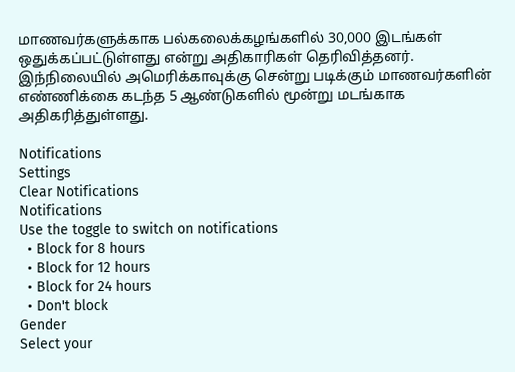மாணவர்களுக்காக பல்கலைக்கழங்களில் 30,000 இடங்கள் ஒதுக்கப்பட்டுள்ளது என்று அதிகாரிகள் தெரிவித்தனர். இந்நிலையில் அமெரிக்காவுக்கு சென்று படிக்கும் மாணவர்களின் எண்ணிக்கை கடந்த 5 ஆண்டுகளில் மூன்று மடங்காக அதிகரித்துள்ளது.

Notifications
Settings
Clear Notifications
Notifications
Use the toggle to switch on notifications
  • Block for 8 hours
  • Block for 12 hours
  • Block for 24 hours
  • Don't block
Gender
Select your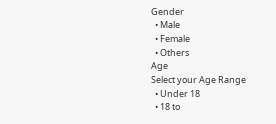Gender
  • Male
  • Female
  • Others
Age
Select your Age Range
  • Under 18
  • 18 to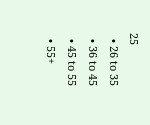25
  • 26 to 35
  • 36 to 45
  • 45 to 55
  • 55+